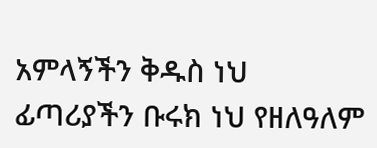አምላኝችን ቅዱስ ነህ ፊጣሪያችን ቡሩክ ነህ የዘለዓለም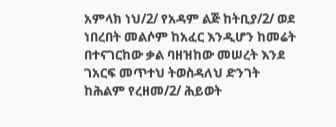አምላክ ነህ/2/ የአዳም ልጅ ከትቢያ/2/ ወደ ነበረበት መልሶም ከአፈር እንዲሆን ከመሬት በተናገርከው ቃል ባዘዝከው መሠረት እንደ ገአርፍ መጥተህ ትወስዳለህ ድንገት ከሕልም የረዘመ/2/ ሕይወት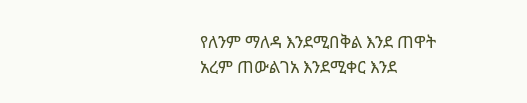የለንም ማለዳ እንደሚበቅል እንደ ጠዋት አረም ጠውልገአ እንደሚቀር እንደ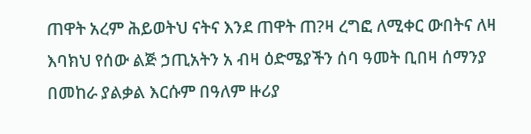ጠዋት አረም ሕይወትህ ናትና እንደ ጠዋት ጠ?ዛ ረግፎ ለሚቀር ውበትና ለዛ እባክህ የሰው ልጅ ኃጢአትን አ ብዛ ዕድሜያችን ሰባ ዓመት ቢበዛ ሰማንያ በመከራ ያልቃል እርሱም በዓለም ዙሪያ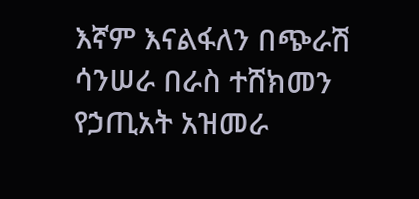እኛም እናልፋለን በጭራሽ ሳንሠራ በራስ ተሸክመን የኃጢአት አዝመራ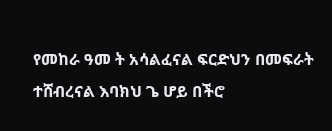የመከራ ዓመ ት አሳልፈናል ፍርድህን በመፍራት ተሸብረናል እባክህ ጌ ሆይ በችሮ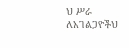ህ ሥራ ለአገልጋዮችህ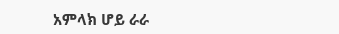አምላክ ሆይ ራራ